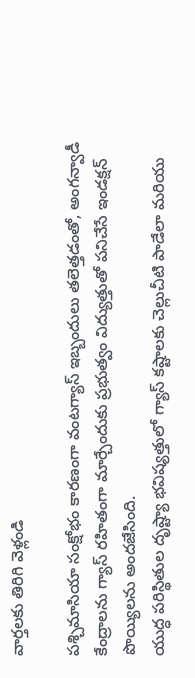వార్తలకు తిరిగి వెళ్లండి

పశ్చిమాసియా సంక్షోభం కారణంగా వంటగ్యాస్ ఇబ్బందులు తలెత్తడంతో, అంగన్వాడీ కేంద్రాలను గ్యాస్ రహితంగా మార్చేందుకు ప్రభుత్వం విద్యుత్తుతో పనిచేసే ఇండక్షన్ పొయ్యిలను అందజేసింది.
యుద్ధ పరిస్థితుల దృష్ట్యా భవిష్యత్తులో గ్యాస్ కష్టాలకు చెల్లుచీటి పాడేలా మరియు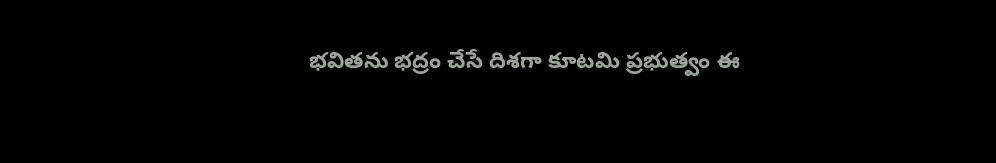భవితను భద్రం చేసే దిశగా కూటమి ప్రభుత్వం ఈ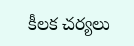కీలక చర్యలు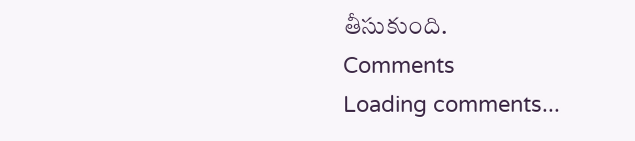తీసుకుంది.
Comments
Loading comments...